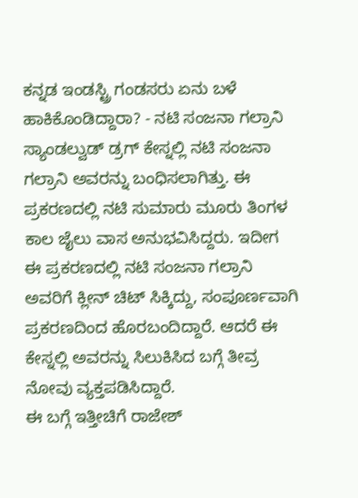ಕನ್ನಡ ಇಂಡಸ್ಟ್ರಿ ಗಂಡಸರು ಏನು ಬಳೆ ಹಾಕಿಕೊಂಡಿದ್ದಾರಾ? - ನಟಿ ಸಂಜನಾ ಗಲ್ರಾನಿ
ಸ್ಯಾಂಡಲ್ವುಡ್ ಡ್ರಗ್ ಕೇಸ್ನಲ್ಲಿ ನಟಿ ಸಂಜನಾ ಗಲ್ರಾನಿ ಅವರನ್ನು ಬಂಧಿಸಲಾಗಿತ್ತು. ಈ ಪ್ರಕರಣದಲ್ಲಿ ನಟಿ ಸುಮಾರು ಮೂರು ತಿಂಗಳ ಕಾಲ ಜೈಲು ವಾಸ ಅನುಭವಿಸಿದ್ದರು. ಇದೀಗ ಈ ಪ್ರಕರಣದಲ್ಲಿ ನಟಿ ಸಂಜನಾ ಗಲ್ರಾನಿ ಅವರಿಗೆ ಕ್ಲೀನ್ ಚಿಟ್ ಸಿಕ್ಕಿದ್ದು, ಸಂಪೂರ್ಣವಾಗಿ ಪ್ರಕರಣದಿಂದ ಹೊರಬಂದಿದ್ದಾರೆ. ಆದರೆ ಈ ಕೇಸ್ನಲ್ಲಿ ಅವರನ್ನು ಸಿಲುಕಿಸಿದ ಬಗ್ಗೆ ತೀವ್ರ ನೋವು ವ್ಯಕ್ತಪಡಿಸಿದ್ದಾರೆ.
ಈ ಬಗ್ಗೆ ಇತ್ತೀಚಿಗೆ ರಾಜೇಶ್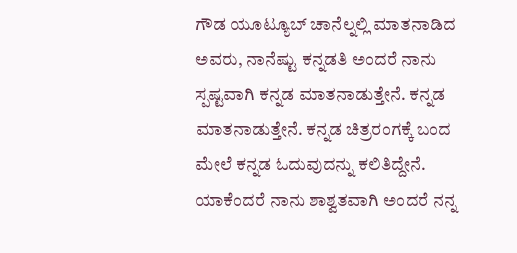ಗೌಡ ಯೂಟ್ಯೂಬ್ ಚಾನೆಲ್ನಲ್ಲಿ ಮಾತನಾಡಿದ ಅವರು, ನಾನೆಷ್ಟು ಕನ್ನಡತಿ ಅಂದರೆ ನಾನು ಸ್ಪಷ್ಟವಾಗಿ ಕನ್ನಡ ಮಾತನಾಡುತ್ತೇನೆ. ಕನ್ನಡ ಮಾತನಾಡುತ್ತೇನೆ. ಕನ್ನಡ ಚಿತ್ರರಂಗಕ್ಕೆ ಬಂದ ಮೇಲೆ ಕನ್ನಡ ಓದುವುದನ್ನು ಕಲಿತಿದ್ದೇನೆ. ಯಾಕೆಂದರೆ ನಾನು ಶಾಶ್ವತವಾಗಿ ಅಂದರೆ ನನ್ನ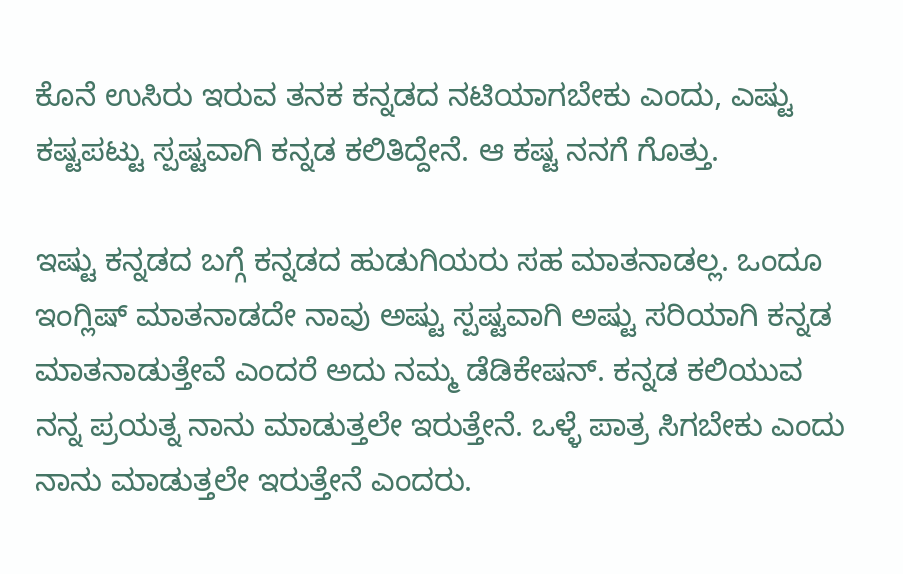ಕೊನೆ ಉಸಿರು ಇರುವ ತನಕ ಕನ್ನಡದ ನಟಿಯಾಗಬೇಕು ಎಂದು, ಎಷ್ಟು ಕಷ್ಟಪಟ್ಟು ಸ್ಪಷ್ಟವಾಗಿ ಕನ್ನಡ ಕಲಿತಿದ್ದೇನೆ. ಆ ಕಷ್ಟ ನನಗೆ ಗೊತ್ತು.

ಇಷ್ಟು ಕನ್ನಡದ ಬಗ್ಗೆ ಕನ್ನಡದ ಹುಡುಗಿಯರು ಸಹ ಮಾತನಾಡಲ್ಲ. ಒಂದೂ ಇಂಗ್ಲಿಷ್ ಮಾತನಾಡದೇ ನಾವು ಅಷ್ಟು ಸ್ಪಷ್ಟವಾಗಿ ಅಷ್ಟು ಸರಿಯಾಗಿ ಕನ್ನಡ ಮಾತನಾಡುತ್ತೇವೆ ಎಂದರೆ ಅದು ನಮ್ಮ ಡೆಡಿಕೇಷನ್. ಕನ್ನಡ ಕಲಿಯುವ ನನ್ನ ಪ್ರಯತ್ನ ನಾನು ಮಾಡುತ್ತಲೇ ಇರುತ್ತೇನೆ. ಒಳ್ಳೆ ಪಾತ್ರ ಸಿಗಬೇಕು ಎಂದು ನಾನು ಮಾಡುತ್ತಲೇ ಇರುತ್ತೇನೆ ಎಂದರು.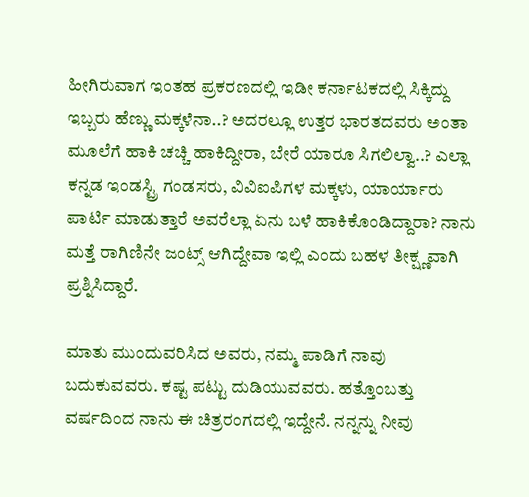ಹೀಗಿರುವಾಗ ಇಂತಹ ಪ್ರಕರಣದಲ್ಲಿ ಇಡೀ ಕರ್ನಾಟಕದಲ್ಲಿ ಸಿಕ್ಕಿದ್ದು ಇಬ್ಬರು ಹೆಣ್ಣು ಮಕ್ಕಳೆನಾ..? ಅದರಲ್ಲೂ ಉತ್ತರ ಭಾರತದವರು ಅಂತಾ ಮೂಲೆಗೆ ಹಾಕಿ ಚಚ್ಚಿ ಹಾಕಿದ್ದೀರಾ, ಬೇರೆ ಯಾರೂ ಸಿಗಲಿಲ್ವಾ..? ಎಲ್ಲಾ ಕನ್ನಡ ಇಂಡಸ್ಟ್ರಿ ಗಂಡಸರು, ವಿವಿಐಪಿಗಳ ಮಕ್ಕಳು, ಯಾರ್ಯಾರು ಪಾರ್ಟಿ ಮಾಡುತ್ತಾರೆ ಅವರೆಲ್ಲಾ ಏನು ಬಳೆ ಹಾಕಿಕೊಂಡಿದ್ದಾರಾ? ನಾನು ಮತ್ತೆ ರಾಗಿಣಿನೇ ಜಂಟ್ಸ್ ಆಗಿದ್ದೇವಾ ಇಲ್ಲಿ ಎಂದು ಬಹಳ ತೀಕ್ಷ್ಣವಾಗಿ ಪ್ರಶ್ನಿಸಿದ್ದಾರೆ.

ಮಾತು ಮುಂದುವರಿಸಿದ ಅವರು, ನಮ್ಮ ಪಾಡಿಗೆ ನಾವು ಬದುಕುವವರು. ಕಷ್ಟ ಪಟ್ಟು ದುಡಿಯುವವರು. ಹತ್ತೊಂಬತ್ತು ವರ್ಷದಿಂದ ನಾನು ಈ ಚಿತ್ರರಂಗದಲ್ಲಿ ಇದ್ದೇನೆ. ನನ್ನನ್ನು ನೀವು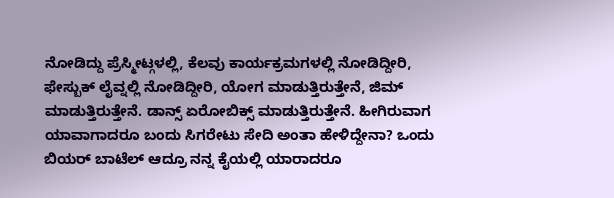ನೋಡಿದ್ದು ಪ್ರೆಸ್ಮೀಟ್ಗಳಲ್ಲಿ, ಕೆಲವು ಕಾರ್ಯಕ್ರಮಗಳಲ್ಲಿ ನೋಡಿದ್ದೀರಿ, ಫೇಸ್ಬುಕ್ ಲೈವ್ನಲ್ಲಿ ನೋಡಿದ್ದೀರಿ, ಯೋಗ ಮಾಡುತ್ತಿರುತ್ತೇನೆ, ಜಿಮ್ ಮಾಡುತ್ತಿರುತ್ತೇನೆ. ಡಾನ್ಸ್ ಏರೋಬಿಕ್ಸ್ ಮಾಡುತ್ತಿರುತ್ತೇನೆ. ಹೀಗಿರುವಾಗ ಯಾವಾಗಾದರೂ ಬಂದು ಸಿಗರೇಟು ಸೇದಿ ಅಂತಾ ಹೇಳಿದ್ದೇನಾ? ಒಂದು ಬಿಯರ್ ಬಾಟೆಲ್ ಆದ್ರೂ ನನ್ನ ಕೈಯಲ್ಲಿ ಯಾರಾದರೂ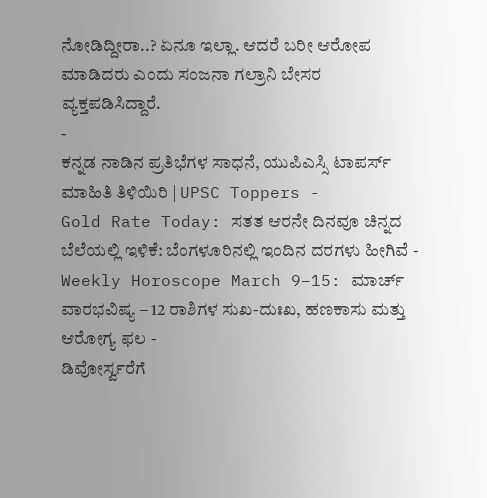ನೋಡಿದ್ದೀರಾ..? ಏನೂ ಇಲ್ಲಾ. ಆದರೆ ಬರೀ ಆರೋಪ ಮಾಡಿದರು ಎಂದು ಸಂಜನಾ ಗಲ್ರಾನಿ ಬೇಸರ ವ್ಯಕ್ತಪಡಿಸಿದ್ದಾರೆ.
-
ಕನ್ನಡ ನಾಡಿನ ಪ್ರತಿಭೆಗಳ ಸಾಧನೆ, ಯುಪಿಎಸ್ಸಿ ಟಾಪರ್ಸ್ ಮಾಹಿತಿ ತಿಳಿಯಿರಿ | UPSC Toppers -
Gold Rate Today: ಸತತ ಆರನೇ ದಿನವೂ ಚಿನ್ನದ ಬೆಲೆಯಲ್ಲಿ ಇಳಿಕೆ: ಬೆಂಗಳೂರಿನಲ್ಲಿ ಇಂದಿನ ದರಗಳು ಹೀಗಿವೆ -
Weekly Horoscope March 9–15: ಮಾರ್ಚ್ ವಾರಭವಿಷ್ಯ – 12 ರಾಶಿಗಳ ಸುಖ-ದುಃಖ, ಹಣಕಾಸು ಮತ್ತು ಆರೋಗ್ಯ ಫಲ -
ಡಿವೋರ್ಸ್ವರೆಗೆ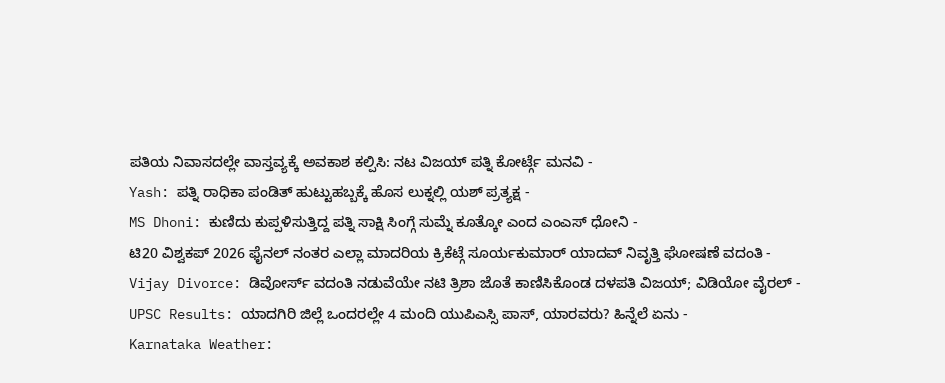ಪತಿಯ ನಿವಾಸದಲ್ಲೇ ವಾಸ್ತವ್ಯಕ್ಕೆ ಅವಕಾಶ ಕಲ್ಪಿಸಿ: ನಟ ವಿಜಯ್ ಪತ್ನಿ ಕೋರ್ಟ್ಗೆ ಮನವಿ -
Yash: ಪತ್ನಿ ರಾಧಿಕಾ ಪಂಡಿತ್ ಹುಟ್ಟುಹಬ್ಬಕ್ಕೆ ಹೊಸ ಲುಕ್ನಲ್ಲಿ ಯಶ್ ಪ್ರತ್ಯಕ್ಷ -
MS Dhoni: ಕುಣಿದು ಕುಪ್ಪಳಿಸುತ್ತಿದ್ದ ಪತ್ನಿ ಸಾಕ್ಷಿ ಸಿಂಗ್ಗೆ ಸುಮ್ನೆ ಕೂತ್ಕೋ ಎಂದ ಎಂಎಸ್ ಧೋನಿ -
ಟಿ20 ವಿಶ್ವಕಪ್ 2026 ಫೈನಲ್ ನಂತರ ಎಲ್ಲಾ ಮಾದರಿಯ ಕ್ರಿಕೆಟ್ಗೆ ಸೂರ್ಯಕುಮಾರ್ ಯಾದವ್ ನಿವೃತ್ತಿ ಘೋಷಣೆ ವದಂತಿ -
Vijay Divorce: ಡಿವೋರ್ಸ್ ವದಂತಿ ನಡುವೆಯೇ ನಟಿ ತ್ರಿಶಾ ಜೊತೆ ಕಾಣಿಸಿಕೊಂಡ ದಳಪತಿ ವಿಜಯ್; ವಿಡಿಯೋ ವೈರಲ್ -
UPSC Results: ಯಾದಗಿರಿ ಜಿಲ್ಲೆ ಒಂದರಲ್ಲೇ 4 ಮಂದಿ ಯುಪಿಎಸ್ಸಿ ಪಾಸ್, ಯಾರವರು? ಹಿನ್ನೆಲೆ ಏನು -
Karnataka Weather: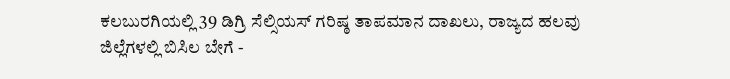ಕಲಬುರಗಿಯಲ್ಲಿ 39 ಡಿಗ್ರಿ ಸೆಲ್ಸಿಯಸ್ ಗರಿಷ್ಠ ತಾಪಮಾನ ದಾಖಲು, ರಾಜ್ಯದ ಹಲವು ಜಿಲ್ಲೆಗಳಲ್ಲಿ ಬಿಸಿಲ ಬೇಗೆ -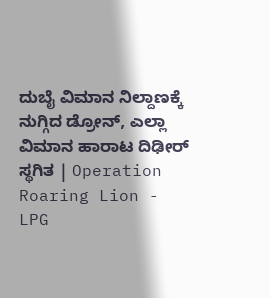ದುಬೈ ವಿಮಾನ ನಿಲ್ದಾಣಕ್ಕೆ ನುಗ್ಗಿದ ಡ್ರೋನ್, ಎಲ್ಲಾ ವಿಮಾನ ಹಾರಾಟ ದಿಢೀರ್ ಸ್ಥಗಿತ | Operation Roaring Lion -
LPG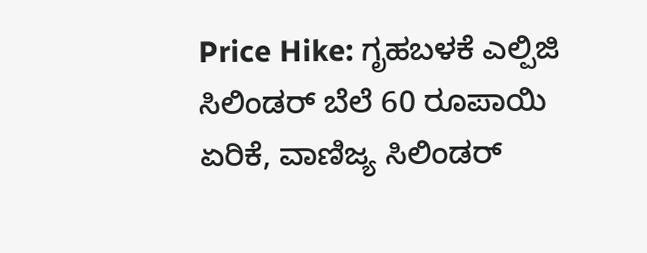Price Hike: ಗೃಹಬಳಕೆ ಎಲ್ಪಿಜಿ ಸಿಲಿಂಡರ್ ಬೆಲೆ 60 ರೂಪಾಯಿ ಏರಿಕೆ, ವಾಣಿಜ್ಯ ಸಿಲಿಂಡರ್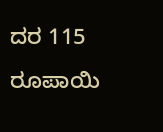ದರ 115 ರೂಪಾಯಿ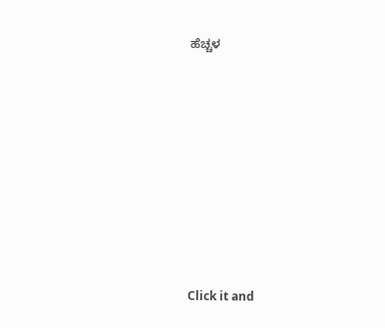ಹೆಚ್ಚಳ












Click it and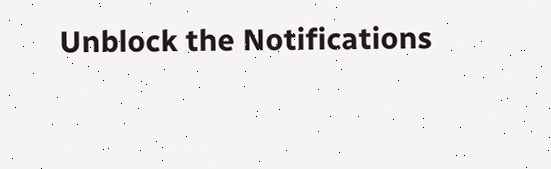Unblock the Notifications